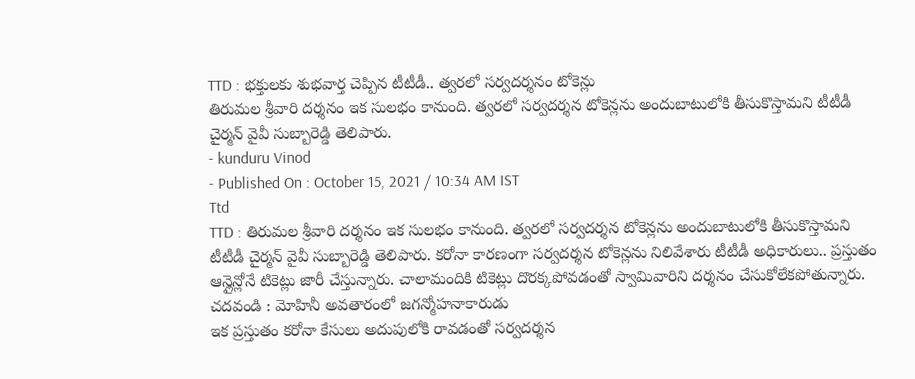TTD : భక్తులకు శుభవార్త చెప్పిన టీటీడీ.. త్వరలో సర్వదర్శనం టోకెన్లు
తిరుమల శ్రీవారి దర్శనం ఇక సులభం కానుంది. త్వరలో సర్వదర్శన టోకెన్లను అందుబాటులోకి తీసుకొస్తామని టీటీడీ చైర్మన్ వైవీ సుబ్బారెడ్డి తెలిపారు.
- kunduru Vinod
- Published On : October 15, 2021 / 10:34 AM IST
Ttd
TTD : తిరుమల శ్రీవారి దర్శనం ఇక సులభం కానుంది. త్వరలో సర్వదర్శన టోకెన్లను అందుబాటులోకి తీసుకొస్తామని టీటీడీ చైర్మన్ వైవీ సుబ్బారెడ్డి తెలిపారు. కరోనా కారణంగా సర్వదర్శన టోకెన్లను నిలివేశారు టీటీడీ అధికారులు.. ప్రస్తుతం ఆన్లైన్లోనే టికెట్లు జారీ చేస్తున్నారు. చాలామందికి టికెట్లు దొరక్కపోవడంతో స్వామివారిని దర్శనం చేసుకోలేకపోతున్నారు.
చదవండి : మోహినీ అవతారంలో జగన్మోహనాకారుడు
ఇక ప్రస్తుతం కరోనా కేసులు అదుపులోకి రావడంతో సర్వదర్శన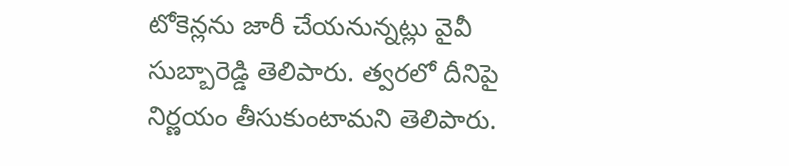టోకెన్లను జారీ చేయనున్నట్లు వైవీ సుబ్బారెడ్డి తెలిపారు. త్వరలో దీనిపై నిర్ణయం తీసుకుంటామని తెలిపారు.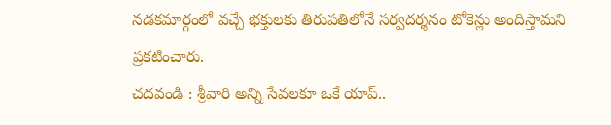నడకమార్గంలో వచ్చే భక్తులకు తిరుపతిలోనే సర్వదర్శనం టోకెన్లు అందిస్తామని ప్రకటించారు.
చదవండి : శ్రీవారి అన్ని సేవలకూ ఒకే యాప్..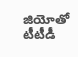జియోతో టీటీడీ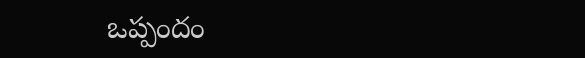ఒప్పందం